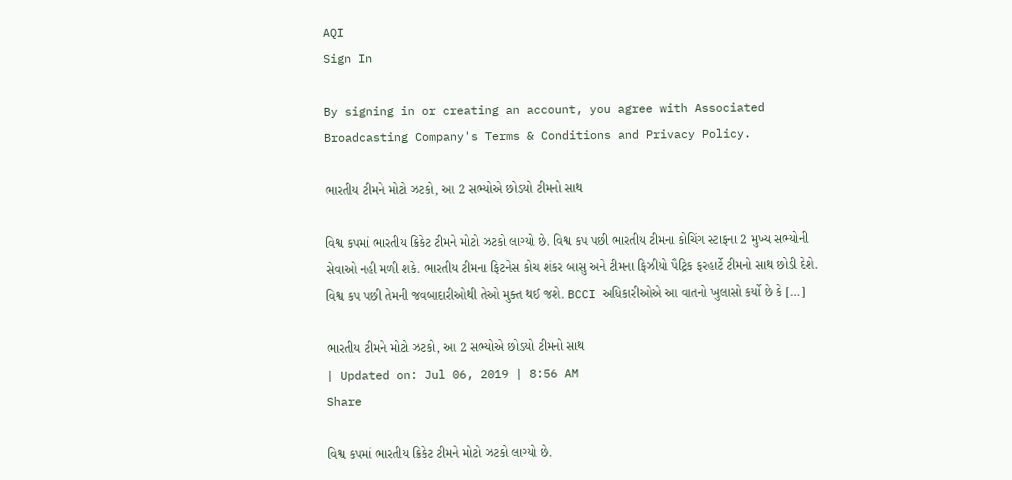AQI
Sign In

By signing in or creating an account, you agree with Associated Broadcasting Company's Terms & Conditions and Privacy Policy.

ભારતીય ટીમને મોટો ઝટકો, આ 2 સભ્યોએ છોડયો ટીમનો સાથ

વિશ્વ કપમાં ભારતીય ક્રિકેટ ટીમને મોટો ઝટકો લાગ્યો છે. વિશ્વ કપ પછી ભારતીય ટીમના કોચિંગ સ્ટાફના 2 મુખ્ય સભ્યોની સેવાઓ નહી મળી શકે. ભારતીય ટીમના ફિટનેસ કોચ શંકર બાસુ અને ટીમના ફિઝીયો પૈટ્રિક ફરહાર્ટે ટીમનો સાથ છોડી દેશે. વિશ્વ કપ પછી તેમની જવબાદારીઓથી તેઓ મુક્ત થઈ જશે. BCCI અધિકારીઓએ આ વાતનો ખુલાસો કર્યો છે કે […]

ભારતીય ટીમને મોટો ઝટકો, આ 2 સભ્યોએ છોડયો ટીમનો સાથ
| Updated on: Jul 06, 2019 | 8:56 AM
Share

વિશ્વ કપમાં ભારતીય ક્રિકેટ ટીમને મોટો ઝટકો લાગ્યો છે.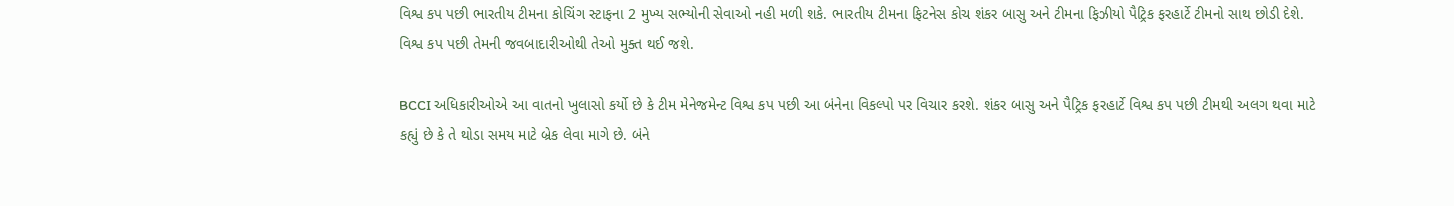વિશ્વ કપ પછી ભારતીય ટીમના કોચિંગ સ્ટાફના 2 મુખ્ય સભ્યોની સેવાઓ નહી મળી શકે. ભારતીય ટીમના ફિટનેસ કોચ શંકર બાસુ અને ટીમના ફિઝીયો પૈટ્રિક ફરહાર્ટે ટીમનો સાથ છોડી દેશે. વિશ્વ કપ પછી તેમની જવબાદારીઓથી તેઓ મુક્ત થઈ જશે.

BCCI અધિકારીઓએ આ વાતનો ખુલાસો કર્યો છે કે ટીમ મેનેજમેન્ટ વિશ્વ કપ પછી આ બંનેના વિકલ્પો પર વિચાર કરશે. શંકર બાસુ અને પૈટ્રિક ફરહાર્ટે વિશ્વ કપ પછી ટીમથી અલગ થવા માટે કહ્યું છે કે તે થોડા સમય માટે બ્રેક લેવા માગે છે. બંને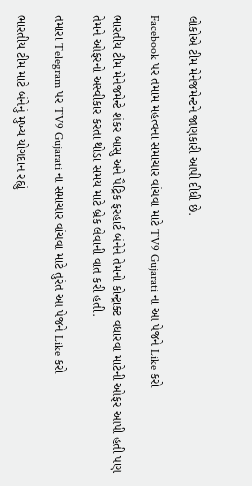લોકોએ ટીમ મેનેજમેન્ટને જાણકારી આપી દીધી છે.

Facebook પર તમામ મહત્વના સમાચાર વાંચવા માટે TV9 Gujarati ના આ પેજને Like કરો

ભારતીય ટીમ મેનેજમેન્ટે શંકર બાસુ અને પૈટ્રિક ફરહાર્ટ બંનેને તેમનો કોન્ટ્રાક્ટ વધારવા માટેની ઓફર આપી હતી પણ તેમને ઓફરનો અસ્વીકાર કરતા થોડા સમય માટે બ્રેક લેવાની વાત કરી હતી.

તમારા Telegram પર TV9 Gujarati ના સમાચાર વાંચવા માટે તુરંત આ પેજને Like કરો

ભારતીય ટીમ માટે બંનેનું મુખ્ય યોગદાન રહ્યું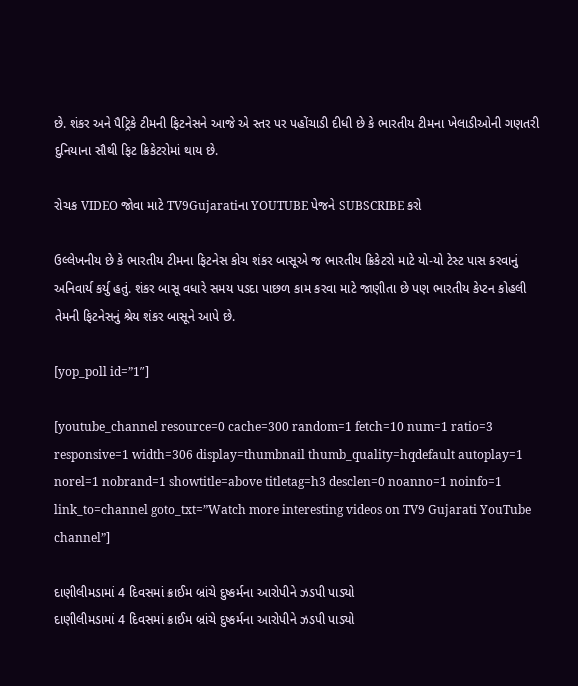છે. શંકર અને પૈટ્રિકે ટીમની ફિટનેસને આજે એ સ્તર પર પહોંચાડી દીધી છે કે ભારતીય ટીમના ખેલાડીઓની ગણતરી દુનિયાના સૌથી ફિટ ક્રિકેટરોમાં થાય છે.

રોચક VIDEO જોવા માટે TV9Gujaratiના YOUTUBE પેજને SUBSCRIBE કરો

ઉલ્લેખનીય છે કે ભારતીય ટીમના ફિટનેસ કોચ શંકર બાસૂએ જ ભારતીય ક્રિકેટરો માટે યો-યો ટેસ્ટ પાસ કરવાનું અનિવાર્ય કર્યુ હતું. શંકર બાસૂ વધારે સમય પડદા પાછળ કામ કરવા માટે જાણીતા છે પણ ભારતીય કેપ્ટન કોહલી તેમની ફિટનેસનું શ્રેય શંકર બાસૂને આપે છે.

[yop_poll id=”1″]

[youtube_channel resource=0 cache=300 random=1 fetch=10 num=1 ratio=3 responsive=1 width=306 display=thumbnail thumb_quality=hqdefault autoplay=1 norel=1 nobrand=1 showtitle=above titletag=h3 desclen=0 noanno=1 noinfo=1 link_to=channel goto_txt=”Watch more interesting videos on TV9 Gujarati YouTube channel”]

દાણીલીમડામાં 4 દિવસમાં ક્રાઈમ બ્રાંચે દુષ્કર્મના આરોપીને ઝડપી પાડ્યો
દાણીલીમડામાં 4 દિવસમાં ક્રાઈમ બ્રાંચે દુષ્કર્મના આરોપીને ઝડપી પાડ્યો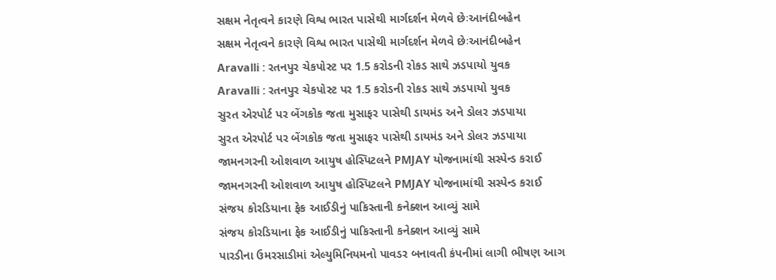સક્ષમ નેતૃત્વને કારણે વિશ્વ ભારત પાસેથી માર્ગદર્શન મેળવે છેઃઆનંદીબહેન
સક્ષમ નેતૃત્વને કારણે વિશ્વ ભારત પાસેથી માર્ગદર્શન મેળવે છેઃઆનંદીબહેન
Aravalli : રતનપુર ચેકપોસ્ટ પર 1.5 કરોડની રોકડ સાથે ઝડપાયો યુવક
Aravalli : રતનપુર ચેકપોસ્ટ પર 1.5 કરોડની રોકડ સાથે ઝડપાયો યુવક
સુરત એરપોર્ટ પર બેંગકોક જતા મુસાફર પાસેથી ડાયમંડ અને ડોલર ઝડપાયા
સુરત એરપોર્ટ પર બેંગકોક જતા મુસાફર પાસેથી ડાયમંડ અને ડોલર ઝડપાયા
જામનગરની ઓશવાળ આયુષ હોસ્પિટલને PMJAY યોજનામાંથી સસ્પેન્ડ કરાઈ
જામનગરની ઓશવાળ આયુષ હોસ્પિટલને PMJAY યોજનામાંથી સસ્પેન્ડ કરાઈ
સંજય કોરડિયાના ફેક આઈડીનું પાકિસ્તાની કનેક્શન આવ્યું સામે
સંજય કોરડિયાના ફેક આઈડીનું પાકિસ્તાની કનેક્શન આવ્યું સામે
પારડીના ઉમરસાડીમાં એલ્યુમિનિયમનો પાવડર બનાવતી કંપનીમાં લાગી ભીષણ આગ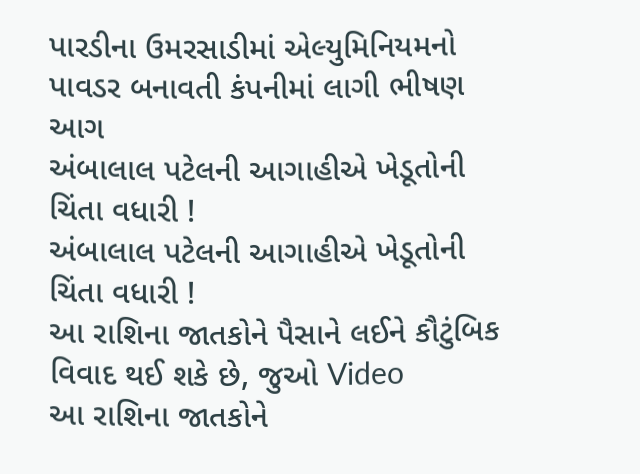પારડીના ઉમરસાડીમાં એલ્યુમિનિયમનો પાવડર બનાવતી કંપનીમાં લાગી ભીષણ આગ
અંબાલાલ પટેલની આગાહીએ ખેડૂતોની ચિંતા વધારી !
અંબાલાલ પટેલની આગાહીએ ખેડૂતોની ચિંતા વધારી !
આ રાશિના જાતકોને પૈસાને લઈને કૌટુંબિક વિવાદ થઈ શકે છે, જુઓ Video
આ રાશિના જાતકોને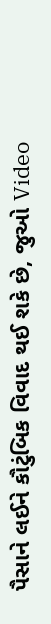પૈસાને લઈને કૌટુંબિક વિવાદ થઈ શકે છે, જુઓ Video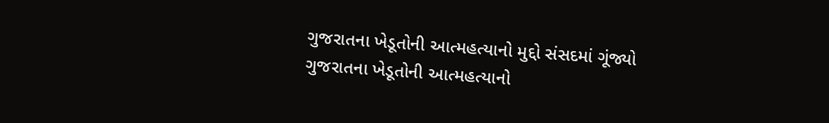ગુજરાતના ખેડૂતોની આત્મહત્યાનો મુદ્દો સંસદમાં ગૂંજ્યો
ગુજરાતના ખેડૂતોની આત્મહત્યાનો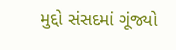મુદ્દો સંસદમાં ગૂંજ્યો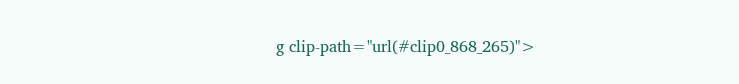g clip-path="url(#clip0_868_265)">